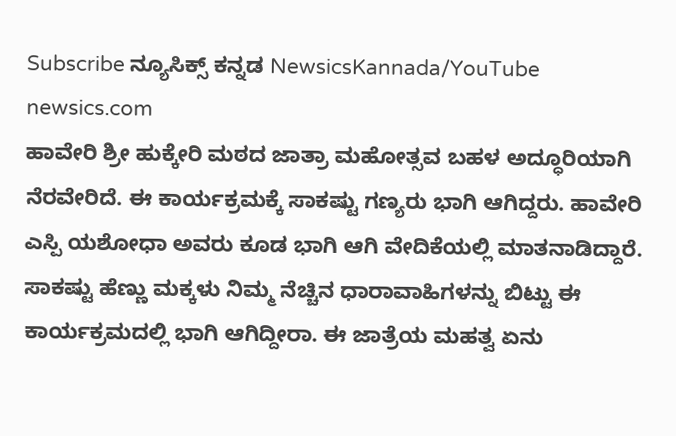Subscribe ನ್ಯೂಸಿಕ್ಸ್ ಕನ್ನಡ NewsicsKannada/YouTube
newsics.com
ಹಾವೇರಿ ಶ್ರೀ ಹುಕ್ಕೇರಿ ಮಠದ ಜಾತ್ರಾ ಮಹೋತ್ಸವ ಬಹಳ ಅದ್ಧೂರಿಯಾಗಿ ನೆರವೇರಿದೆ. ಈ ಕಾರ್ಯಕ್ರಮಕ್ಕೆ ಸಾಕಷ್ಟು ಗಣ್ಯರು ಭಾಗಿ ಆಗಿದ್ದರು. ಹಾವೇರಿ ಎಸ್ಪಿ ಯಶೋಧಾ ಅವರು ಕೂಡ ಭಾಗಿ ಆಗಿ ವೇದಿಕೆಯಲ್ಲಿ ಮಾತನಾಡಿದ್ದಾರೆ.
ಸಾಕಷ್ಟು ಹೆಣ್ಣು ಮಕ್ಕಳು ನಿಮ್ಮ ನೆಚ್ಚಿನ ಧಾರಾವಾಹಿಗಳನ್ನು ಬಿಟ್ಟು ಈ ಕಾರ್ಯಕ್ರಮದಲ್ಲಿ ಭಾಗಿ ಆಗಿದ್ದೀರಾ. ಈ ಜಾತ್ರೆಯ ಮಹತ್ವ ಏನು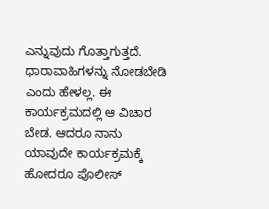ಎನ್ನುವುದು ಗೊತ್ತಾಗುತ್ತದೆ. ಧಾರಾವಾಹಿಗಳನ್ನು ನೋಡಬೇಡಿ ಎಂದು ಹೇಳಲ್ಲ. ಈ ಕಾರ್ಯಕ್ರಮದಲ್ಲಿ ಆ ವಿಚಾರ ಬೇಡ. ಆದರೂ ನಾನು ಯಾವುದೇ ಕಾರ್ಯಕ್ರಮಕ್ಕೆ ಹೋದರೂ ಪೊಲೀಸ್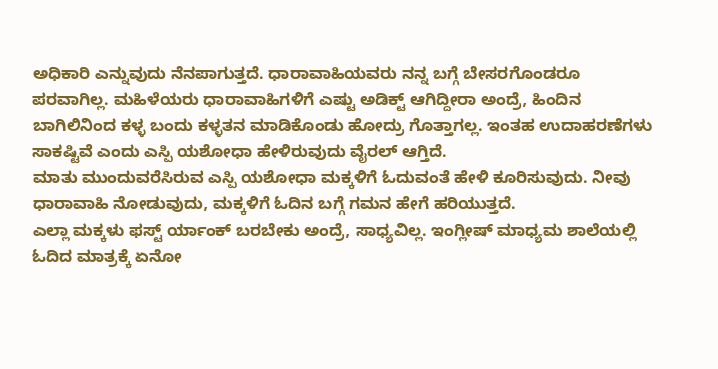ಅಧಿಕಾರಿ ಎನ್ನುವುದು ನೆನಪಾಗುತ್ತದೆ. ಧಾರಾವಾಹಿಯವರು ನನ್ನ ಬಗ್ಗೆ ಬೇಸರಗೊಂಡರೂ ಪರವಾಗಿಲ್ಲ. ಮಹಿಳೆಯರು ಧಾರಾವಾಹಿಗಳಿಗೆ ಎಷ್ಟು ಅಡಿಕ್ಟ್ ಆಗಿದ್ದೀರಾ ಅಂದ್ರೆ, ಹಿಂದಿನ ಬಾಗಿಲಿನಿಂದ ಕಳ್ಳ ಬಂದು ಕಳ್ಳತನ ಮಾಡಿಕೊಂಡು ಹೋದ್ರು ಗೊತ್ತಾಗಲ್ಲ. ಇಂತಹ ಉದಾಹರಣೆಗಳು ಸಾಕಷ್ಟಿವೆ ಎಂದು ಎಸ್ಪಿ ಯಶೋಧಾ ಹೇಳಿರುವುದು ವೈರಲ್ ಆಗ್ತಿದೆ.
ಮಾತು ಮುಂದುವರೆಸಿರುವ ಎಸ್ಪಿ ಯಶೋಧಾ ಮಕ್ಕಳಿಗೆ ಓದುವಂತೆ ಹೇಳಿ ಕೂರಿಸುವುದು. ನೀವು ಧಾರಾವಾಹಿ ನೋಡುವುದು, ಮಕ್ಕಳಿಗೆ ಓದಿನ ಬಗ್ಗೆ ಗಮನ ಹೇಗೆ ಹರಿಯುತ್ತದೆ.
ಎಲ್ಲಾ ಮಕ್ಕಳು ಫಸ್ಟ್ ರ್ಯಾಂಕ್ ಬರಬೇಕು ಅಂದ್ರೆ, ಸಾಧ್ಯವಿಲ್ಲ. ಇಂಗ್ಲೀಷ್ ಮಾಧ್ಯಮ ಶಾಲೆಯಲ್ಲಿ ಓದಿದ ಮಾತ್ರಕ್ಕೆ ಏನೋ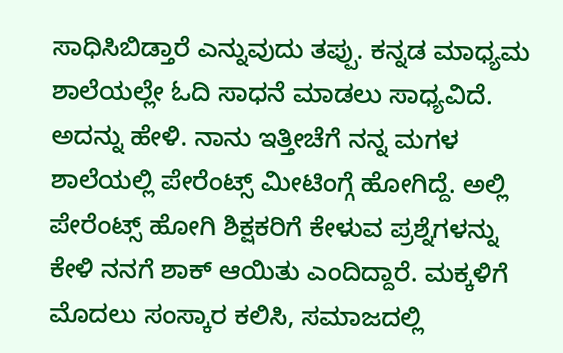ಸಾಧಿಸಿಬಿಡ್ತಾರೆ ಎನ್ನುವುದು ತಪ್ಪು. ಕನ್ನಡ ಮಾಧ್ಯಮ ಶಾಲೆಯಲ್ಲೇ ಓದಿ ಸಾಧನೆ ಮಾಡಲು ಸಾಧ್ಯವಿದೆ. ಅದನ್ನು ಹೇಳಿ. ನಾನು ಇತ್ತೀಚೆಗೆ ನನ್ನ ಮಗಳ ಶಾಲೆಯಲ್ಲಿ ಪೇರೆಂಟ್ಸ್ ಮೀಟಿಂಗ್ಗೆ ಹೋಗಿದ್ದೆ. ಅಲ್ಲಿ ಪೇರೆಂಟ್ಸ್ ಹೋಗಿ ಶಿಕ್ಷಕರಿಗೆ ಕೇಳುವ ಪ್ರಶ್ನೆಗಳನ್ನು ಕೇಳಿ ನನಗೆ ಶಾಕ್ ಆಯಿತು ಎಂದಿದ್ದಾರೆ. ಮಕ್ಕಳಿಗೆ ಮೊದಲು ಸಂಸ್ಕಾರ ಕಲಿಸಿ, ಸಮಾಜದಲ್ಲಿ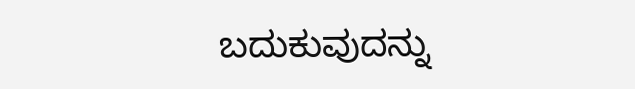ಬದುಕುವುದನ್ನು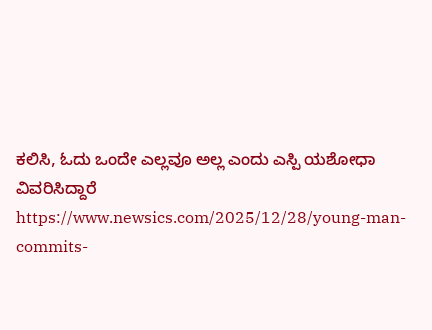ಕಲಿಸಿ, ಓದು ಒಂದೇ ಎಲ್ಲವೂ ಅಲ್ಲ ಎಂದು ಎಸ್ಪಿ ಯಶೋಧಾ ವಿವರಿಸಿದ್ದಾರೆ
https://www.newsics.com/2025/12/28/young-man-commits-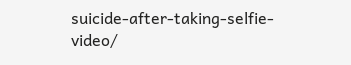suicide-after-taking-selfie-video/